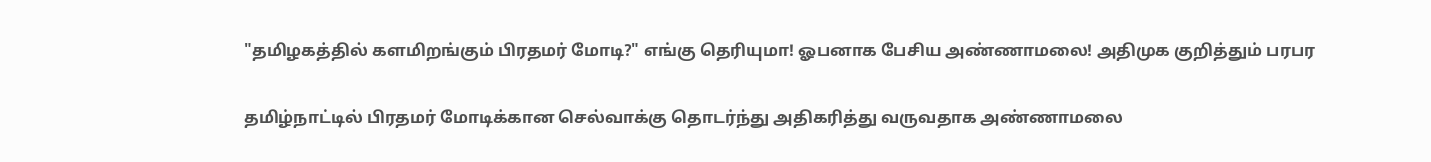"தமிழகத்தில் களமிறங்கும் பிரதமர் மோடி?" எங்கு தெரியுமா! ஓபனாக பேசிய அண்ணாமலை! அதிமுக குறித்தும் பரபர

தமிழ்நாட்டில் பிரதமர் மோடிக்கான செல்வாக்கு தொடர்ந்து அதிகரித்து வருவதாக அண்ணாமலை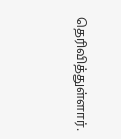தெரிவித்துள்ளார்.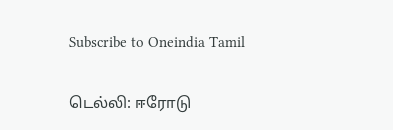Subscribe to Oneindia Tamil

டெல்லி: ஈரோடு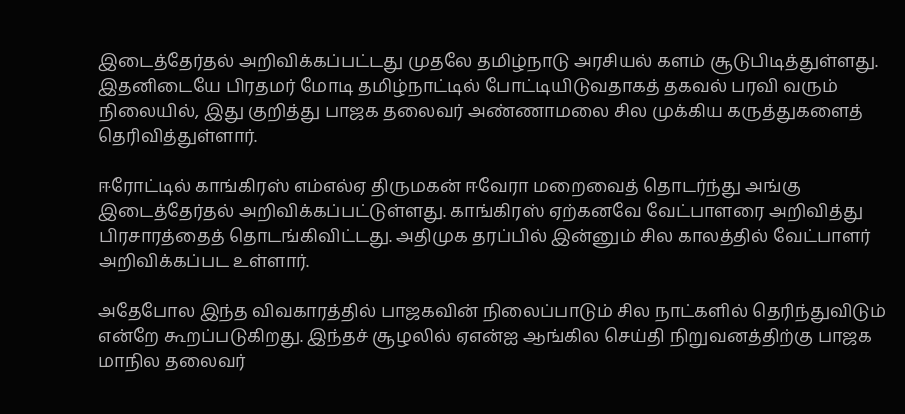இடைத்தேர்தல் அறிவிக்கப்பட்டது முதலே தமிழ்நாடு அரசியல் களம் சூடுபிடித்துள்ளது. இதனிடையே பிரதமர் மோடி தமிழ்நாட்டில் போட்டியிடுவதாகத் தகவல் பரவி வரும் நிலையில், இது குறித்து பாஜக தலைவர் அண்ணாமலை சில முக்கிய கருத்துகளைத் தெரிவித்துள்ளார்.

ஈரோட்டில் காங்கிரஸ் எம்எல்ஏ திருமகன் ஈவேரா மறைவைத் தொடர்ந்து அங்கு இடைத்தேர்தல் அறிவிக்கப்பட்டுள்ளது. காங்கிரஸ் ஏற்கனவே வேட்பாளரை அறிவித்து பிரசாரத்தைத் தொடங்கிவிட்டது. அதிமுக தரப்பில் இன்னும் சில காலத்தில் வேட்பாளர் அறிவிக்கப்பட உள்ளார்.

அதேபோல இந்த விவகாரத்தில் பாஜகவின் நிலைப்பாடும் சில நாட்களில் தெரிந்துவிடும் என்றே கூறப்படுகிறது. இந்தச் சூழலில் ஏஎன்ஐ ஆங்கில செய்தி நிறுவனத்திற்கு பாஜக மாநில தலைவர்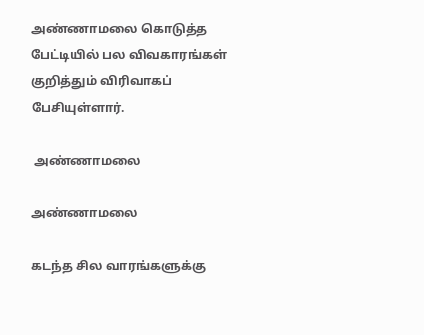அண்ணாமலை கொடுத்த பேட்டியில் பல விவகாரங்கள் குறித்தும் விரிவாகப் பேசியுள்ளார்.

 அண்ணாமலை

அண்ணாமலை

கடந்த சில வாரங்களுக்கு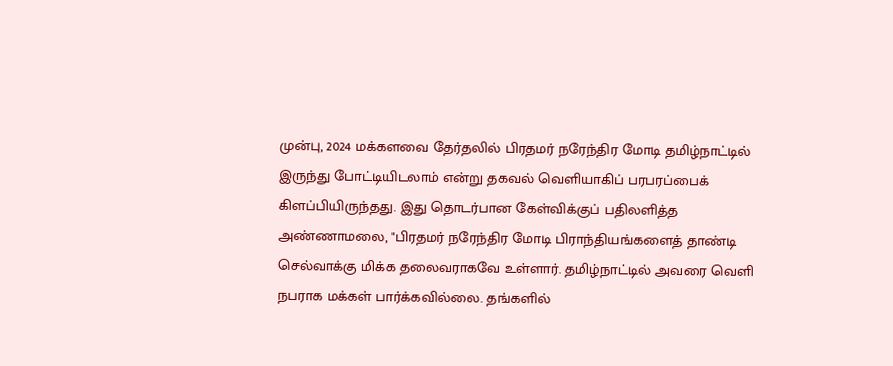முன்பு, 2024 மக்களவை தேர்தலில் பிரதமர் நரேந்திர மோடி தமிழ்நாட்டில் இருந்து போட்டியிடலாம் என்று தகவல் வெளியாகிப் பரபரப்பைக் கிளப்பியிருந்தது. இது தொடர்பான கேள்விக்குப் பதிலளித்த அண்ணாமலை, "பிரதமர் நரேந்திர மோடி பிராந்தியங்களைத் தாண்டி செல்வாக்கு மிக்க தலைவராகவே உள்ளார். தமிழ்நாட்டில் அவரை வெளி நபராக மக்கள் பார்க்கவில்லை. தங்களில்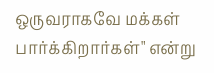ஒருவராகவே மக்கள் பார்க்கிறார்கள்" என்று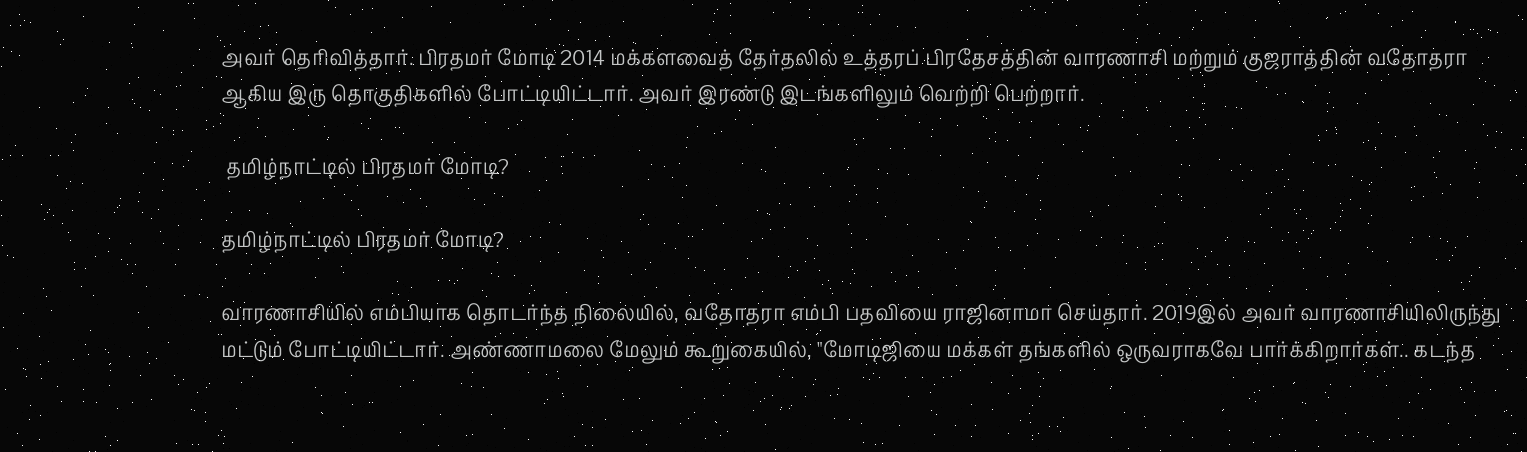அவர் தெரிவித்தார். பிரதமர் மோடி 2014 மக்களவைத் தேர்தலில் உத்தரப் பிரதேசத்தின் வாரணாசி மற்றும் குஜராத்தின் வதோதரா ஆகிய இரு தொகுதிகளில் போட்டியிட்டார். அவர் இரண்டு இடங்களிலும் வெற்றி பெற்றார்.

 தமிழ்நாட்டில் பிரதமர் மோடி?

தமிழ்நாட்டில் பிரதமர் மோடி?

வாரணாசியில் எம்பியாக தொடர்ந்த நிலையில், வதோதரா எம்பி பதவியை ராஜினாமா செய்தார். 2019இல் அவர் வாரணாசியிலிருந்து மட்டும் போட்டியிட்டார். அண்ணாமலை மேலும் கூறுகையில், "மோடிஜியை மக்கள் தங்களில் ஒருவராகவே பார்க்கிறார்கள்.. கடந்த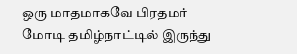ஒரு மாதமாகவே பிரதமர் மோடி தமிழ்நாட்டில் இருந்து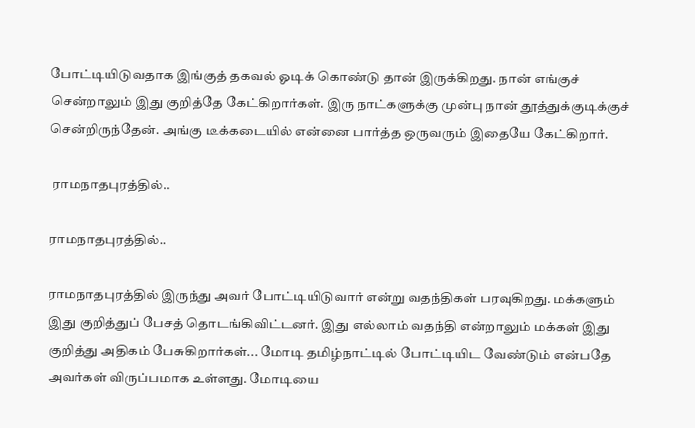போட்டியிடுவதாக இங்குத் தகவல் ஓடிக் கொண்டு தான் இருக்கிறது. நான் எங்குச் சென்றாலும் இது குறித்தே கேட்கிறார்கள். இரு நாட்களுக்கு முன்பு நான் தூத்துக்குடிக்குச் சென்றிருந்தேன். அங்கு டீக்கடையில் என்னை பார்த்த ஒருவரும் இதையே கேட்கிறார்.

 ராமநாதபுரத்தில்..

ராமநாதபுரத்தில்..

ராமநாதபுரத்தில் இருந்து அவர் போட்டியிடுவார் என்று வதந்திகள் பரவுகிறது. மக்களும் இது குறித்துப் பேசத் தொடங்கிவிட்டனர். இது எல்லாம் வதந்தி என்றாலும் மக்கள் இது குறித்து அதிகம் பேசுகிறார்கள்... மோடி தமிழ்நாட்டில் போட்டியிட வேண்டும் என்பதே அவர்கள் விருப்பமாக உள்ளது. மோடியை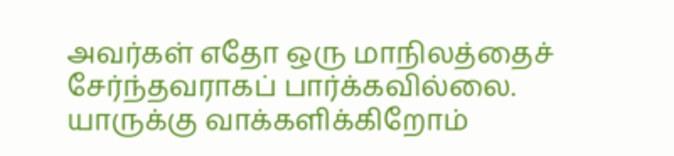அவர்கள் எதோ ஒரு மாநிலத்தைச் சேர்ந்தவராகப் பார்க்கவில்லை. யாருக்கு வாக்களிக்கிறோம்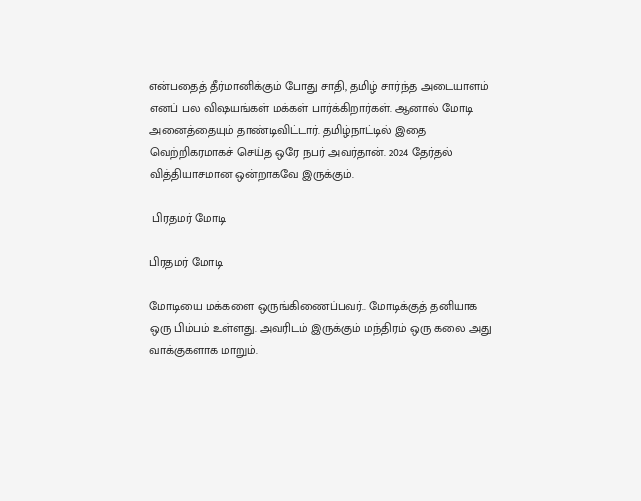என்பதைத் தீர்மானிக்கும் போது சாதி, தமிழ் சார்ந்த அடையாளம் எனப் பல விஷயங்கள் மக்கள் பார்க்கிறார்கள். ஆனால் மோடி அனைத்தையும் தாண்டிவிட்டார். தமிழ்நாட்டில் இதை வெற்றிகரமாகச் செய்த ஒரே நபர் அவர்தான். 2024 தேர்தல் வித்தியாசமான ஒன்றாகவே இருக்கும்.

 பிரதமர் மோடி

பிரதமர் மோடி

மோடியை மக்களை ஒருங்கிணைப்பவர்.. மோடிக்குத் தனியாக ஒரு பிம்பம் உள்ளது. அவரிடம் இருக்கும் மந்திரம் ஒரு கலை அது வாக்குகளாக மாறும்.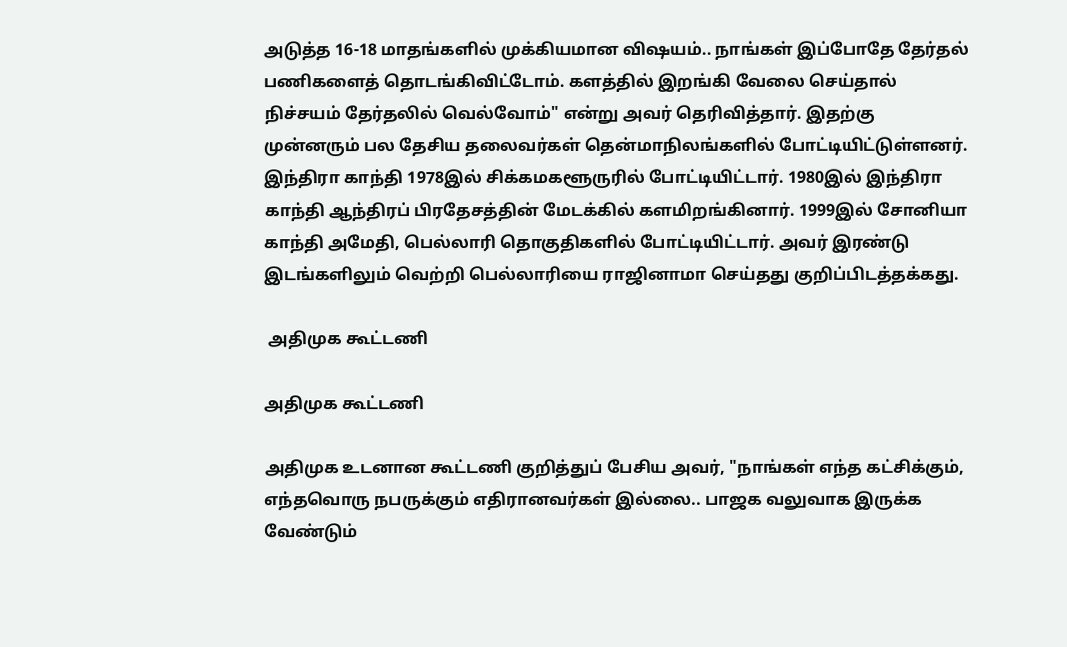அடுத்த 16-18 மாதங்களில் முக்கியமான விஷயம்.. நாங்கள் இப்போதே தேர்தல் பணிகளைத் தொடங்கிவிட்டோம். களத்தில் இறங்கி வேலை செய்தால் நிச்சயம் தேர்தலில் வெல்வோம்" என்று அவர் தெரிவித்தார். இதற்கு முன்னரும் பல தேசிய தலைவர்கள் தென்மாநிலங்களில் போட்டியிட்டுள்ளனர். இந்திரா காந்தி 1978இல் சிக்கமகளூருரில் போட்டியிட்டார். 1980இல் இந்திரா காந்தி ஆந்திரப் பிரதேசத்தின் மேடக்கில் களமிறங்கினார். 1999இல் சோனியா காந்தி அமேதி, பெல்லாரி தொகுதிகளில் போட்டியிட்டார். அவர் இரண்டு இடங்களிலும் வெற்றி பெல்லாரியை ராஜினாமா செய்தது குறிப்பிடத்தக்கது.

 அதிமுக கூட்டணி

அதிமுக கூட்டணி

அதிமுக உடனான கூட்டணி குறித்துப் பேசிய அவர், "நாங்கள் எந்த கட்சிக்கும், எந்தவொரு நபருக்கும் எதிரானவர்கள் இல்லை.. பாஜக வலுவாக இருக்க வேண்டும்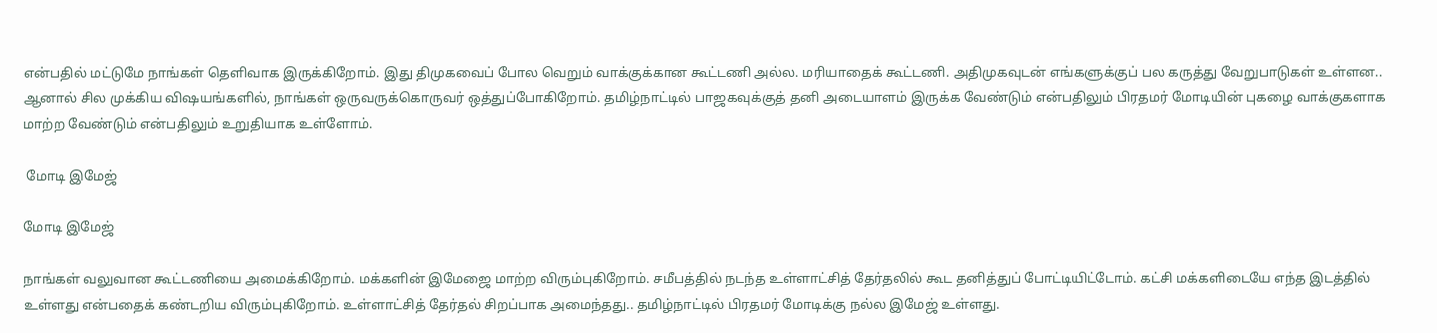என்பதில் மட்டுமே நாங்கள் தெளிவாக இருக்கிறோம். இது திமுகவைப் போல வெறும் வாக்குக்கான கூட்டணி அல்ல. மரியாதைக் கூட்டணி. அதிமுகவுடன் எங்களுக்குப் பல கருத்து வேறுபாடுகள் உள்ளன.. ஆனால் சில முக்கிய விஷயங்களில், நாங்கள் ஒருவருக்கொருவர் ஒத்துப்போகிறோம். தமிழ்நாட்டில் பாஜகவுக்குத் தனி அடையாளம் இருக்க வேண்டும் என்பதிலும் பிரதமர் மோடியின் புகழை வாக்குகளாக மாற்ற வேண்டும் என்பதிலும் உறுதியாக உள்ளோம்.

 மோடி இமேஜ்

மோடி இமேஜ்

நாங்கள் வலுவான கூட்டணியை அமைக்கிறோம். மக்களின் இமேஜை மாற்ற விரும்புகிறோம். சமீபத்தில் நடந்த உள்ளாட்சித் தேர்தலில் கூட தனித்துப் போட்டியிட்டோம். கட்சி மக்களிடையே எந்த இடத்தில் உள்ளது என்பதைக் கண்டறிய விரும்புகிறோம். உள்ளாட்சித் தேர்தல் சிறப்பாக அமைந்தது.. தமிழ்நாட்டில் பிரதமர் மோடிக்கு நல்ல இமேஜ் உள்ளது.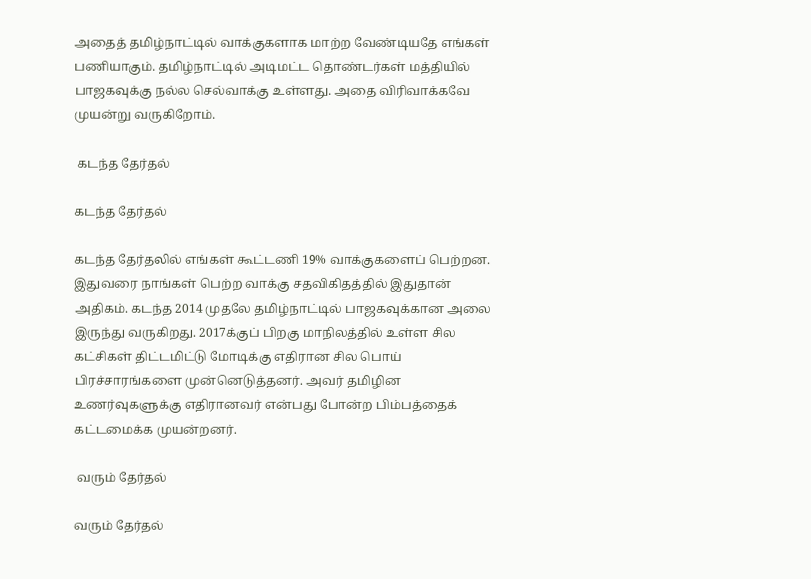அதைத் தமிழ்நாட்டில் வாக்குகளாக மாற்ற வேண்டியதே எங்கள் பணியாகும். தமிழ்நாட்டில் அடிமட்ட தொண்டர்கள் மத்தியில் பாஜகவுக்கு நல்ல செல்வாக்கு உள்ளது. அதை விரிவாக்கவே முயன்று வருகிறோம்.

 கடந்த தேர்தல்

கடந்த தேர்தல்

கடந்த தேர்தலில் எங்கள் கூட்டணி 19% வாக்குகளைப் பெற்றன. இதுவரை நாங்கள் பெற்ற வாக்கு சதவிகிதத்தில் இதுதான் அதிகம். கடந்த 2014 முதலே தமிழ்நாட்டில் பாஜகவுக்கான அலை இருந்து வருகிறது. 2017க்குப் பிறகு மாநிலத்தில் உள்ள சில கட்சிகள் திட்டமிட்டு மோடிக்கு எதிரான சில பொய் பிரச்சாரங்களை முன்னெடுத்தனர். அவர் தமிழின உணர்வுகளுக்கு எதிரானவர் என்பது போன்ற பிம்பத்தைக் கட்டமைக்க முயன்றனர்.

 வரும் தேர்தல்

வரும் தேர்தல்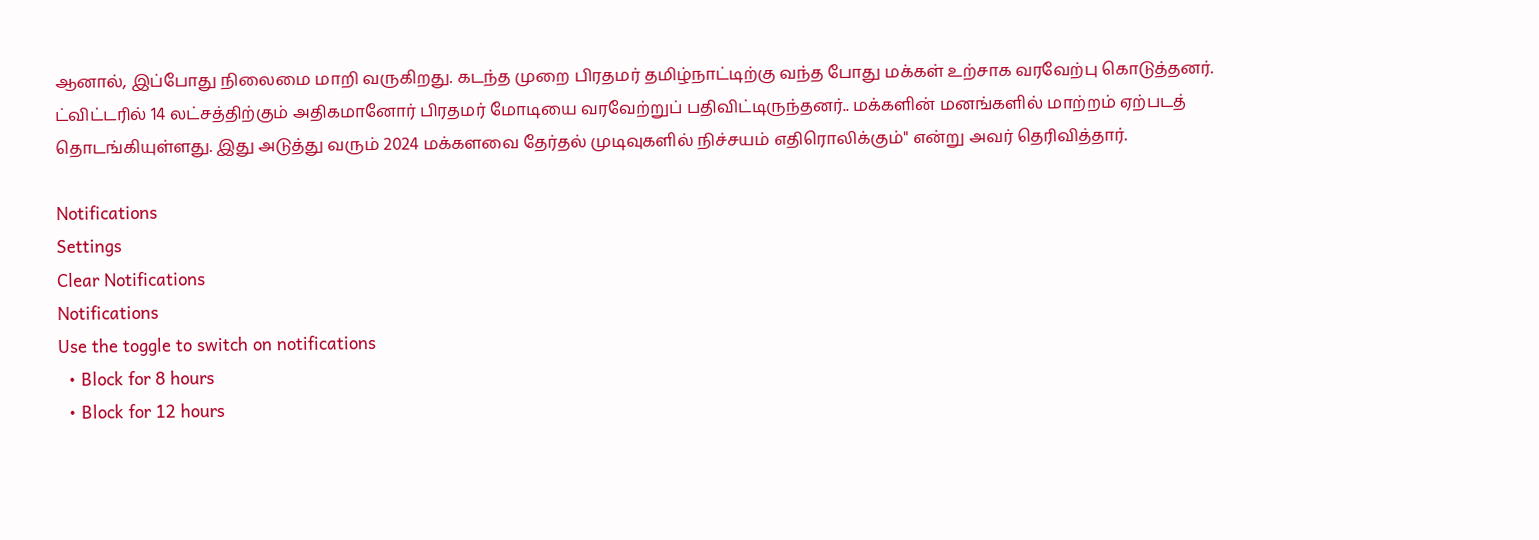ஆனால், இப்போது நிலைமை மாறி வருகிறது. கடந்த முறை பிரதமர் தமிழ்நாட்டிற்கு வந்த போது மக்கள் உற்சாக வரவேற்பு கொடுத்தனர். ட்விட்டரில் 14 லட்சத்திற்கும் அதிகமானோர் பிரதமர் மோடியை வரவேற்றுப் பதிவிட்டிருந்தனர்.. மக்களின் மனங்களில் மாற்றம் ஏற்படத் தொடங்கியுள்ளது. இது அடுத்து வரும் 2024 மக்களவை தேர்தல் முடிவுகளில் நிச்சயம் எதிரொலிக்கும்" என்று அவர் தெரிவித்தார்.

Notifications
Settings
Clear Notifications
Notifications
Use the toggle to switch on notifications
  • Block for 8 hours
  • Block for 12 hours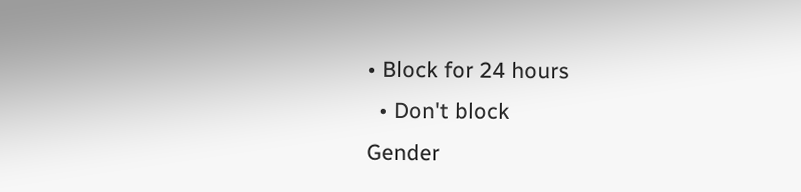• Block for 24 hours
  • Don't block
Gender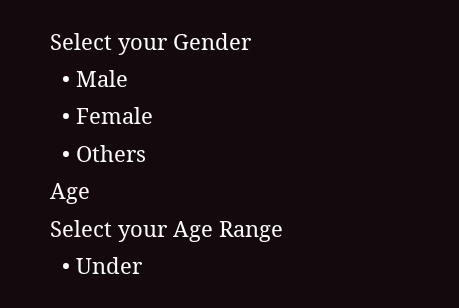Select your Gender
  • Male
  • Female
  • Others
Age
Select your Age Range
  • Under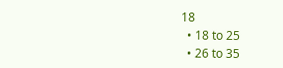18
  • 18 to 25
  • 26 to 35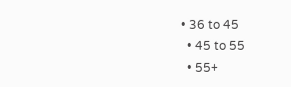• 36 to 45
  • 45 to 55
  • 55+